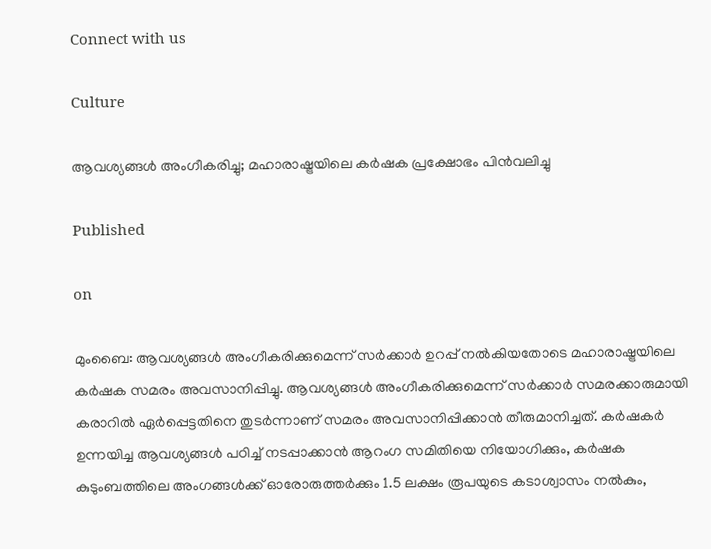Connect with us

Culture

ആവശ്യങ്ങള്‍ അംഗീകരിച്ചു; മഹാരാഷ്ട്രയിലെ കര്‍ഷക പ്രക്ഷോഭം പിന്‍വലിച്ചു

Published

on

മുംബൈ: ആവശ്യങ്ങള്‍ അംഗീകരിക്കുമെന്ന് സര്‍ക്കാര്‍ ഉറപ്പ് നല്‍കിയതോടെ മഹാരാഷ്ട്രയിലെ കര്‍ഷക സമരം അവസാനിപ്പിച്ചു. ആവശ്യങ്ങള്‍ അംഗീകരിക്കുമെന്ന് സര്‍ക്കാര്‍ സമരക്കാരുമായി കരാറില്‍ ഏര്‍പ്പെട്ടതിനെ തുടര്‍ന്നാണ് സമരം അവസാനിപ്പിക്കാന്‍ തീരുമാനിച്ചത്. കര്‍ഷകര്‍ ഉന്നയിച്ച ആവശ്യങ്ങള്‍ പഠിച്ച് നടപ്പാക്കാന്‍ ആറംഗ സമിതിയെ നിയോഗിക്കും, കര്‍ഷക കുടുംബത്തിലെ അംഗങ്ങള്‍ക്ക് ഓരോരുത്തര്‍ക്കും 1.5 ലക്ഷം രൂപയുടെ കടാശ്വാസം നല്‍കും,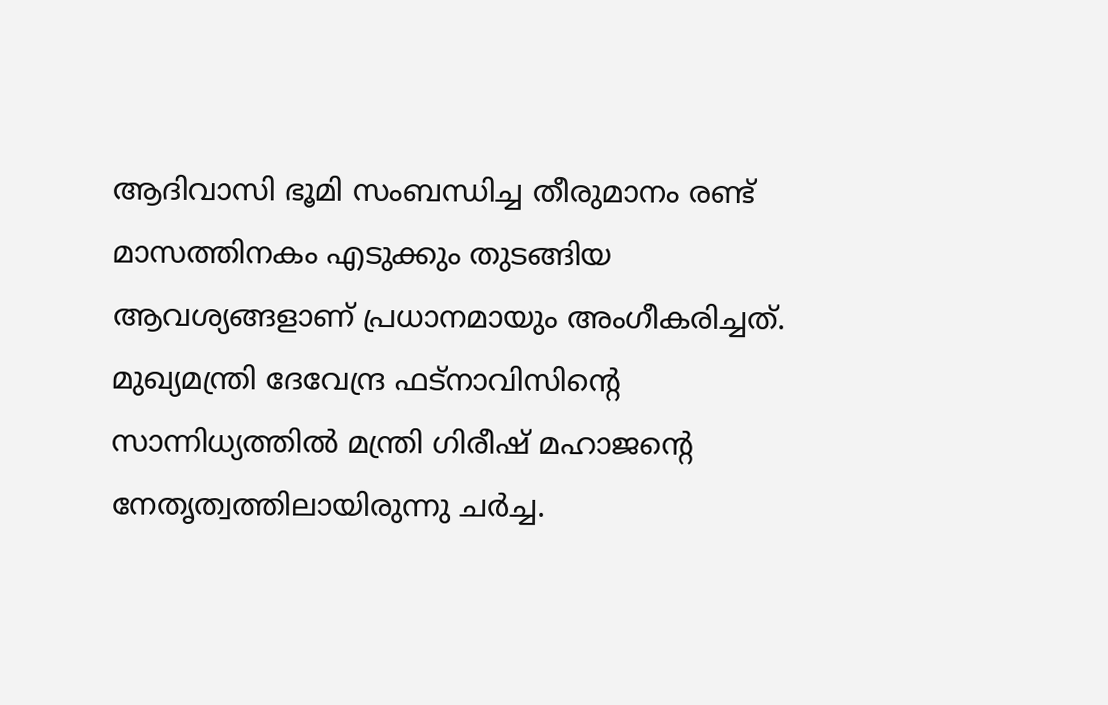ആദിവാസി ഭൂമി സംബന്ധിച്ച തീരുമാനം രണ്ട് മാസത്തിനകം എടുക്കും തുടങ്ങിയ ആവശ്യങ്ങളാണ് പ്രധാനമായും അംഗീകരിച്ചത്. മുഖ്യമന്ത്രി ദേവേന്ദ്ര ഫട്‌നാവിസിന്റെ സാന്നിധ്യത്തില്‍ മന്ത്രി ഗിരീഷ് മഹാജന്റെ നേതൃത്വത്തിലായിരുന്നു ചര്‍ച്ച.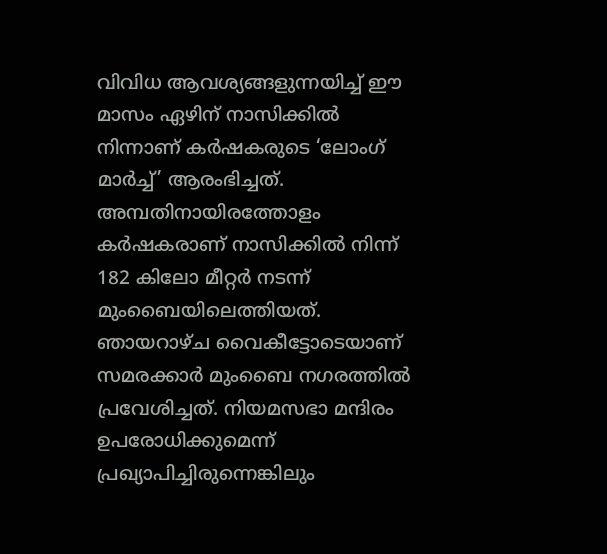വിവിധ ആവശ്യങ്ങളുന്നയിച്ച് ഈ മാസം ഏഴിന് നാസിക്കില്‍ നിന്നാണ് കര്‍ഷകരുടെ ‘ലോംഗ് മാര്‍ച്ച്’ ആരംഭിച്ചത്. അമ്പതിനായിരത്തോളം കര്‍ഷകരാണ് നാസിക്കില്‍ നിന്ന് 182 കിലോ മീറ്റര്‍ നടന്ന് മുംബൈയിലെത്തിയത്. ഞായറാഴ്ച വൈകീട്ടോടെയാണ് സമരക്കാര്‍ മുംബൈ നഗരത്തില്‍ പ്രവേശിച്ചത്. നിയമസഭാ മന്ദിരം ഉപരോധിക്കുമെന്ന് പ്രഖ്യാപിച്ചിരുന്നെങ്കിലും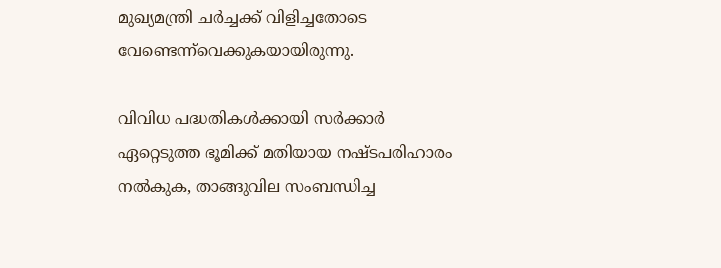മുഖ്യമന്ത്രി ചര്‍ച്ചക്ക് വിളിച്ചതോടെ വേണ്ടെന്ന്‌വെക്കുകയായിരുന്നു.

വിവിധ പദ്ധതികള്‍ക്കായി സര്‍ക്കാര്‍ ഏറ്റെടുത്ത ഭൂമിക്ക് മതിയായ നഷ്ടപരിഹാരം നല്‍കുക, താങ്ങുവില സംബന്ധിച്ച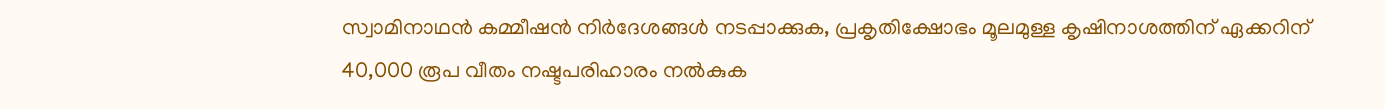സ്വാമിനാഥന്‍ കമ്മീഷന്‍ നിര്‍ദേശങ്ങള്‍ നടപ്പാക്കുക, പ്രകൃതിക്ഷോഭം മൂലമുള്ള കൃഷിനാശത്തിന് ഏക്കറിന് 40,000 രൂപ വീതം നഷ്ടപരിഹാരം നല്‍കുക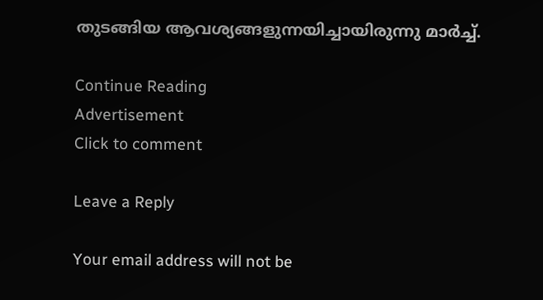തുടങ്ങിയ ആവശ്യങ്ങളുന്നയിച്ചായിരുന്നു മാര്‍ച്ച്.

Continue Reading
Advertisement
Click to comment

Leave a Reply

Your email address will not be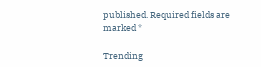published. Required fields are marked *

Trending